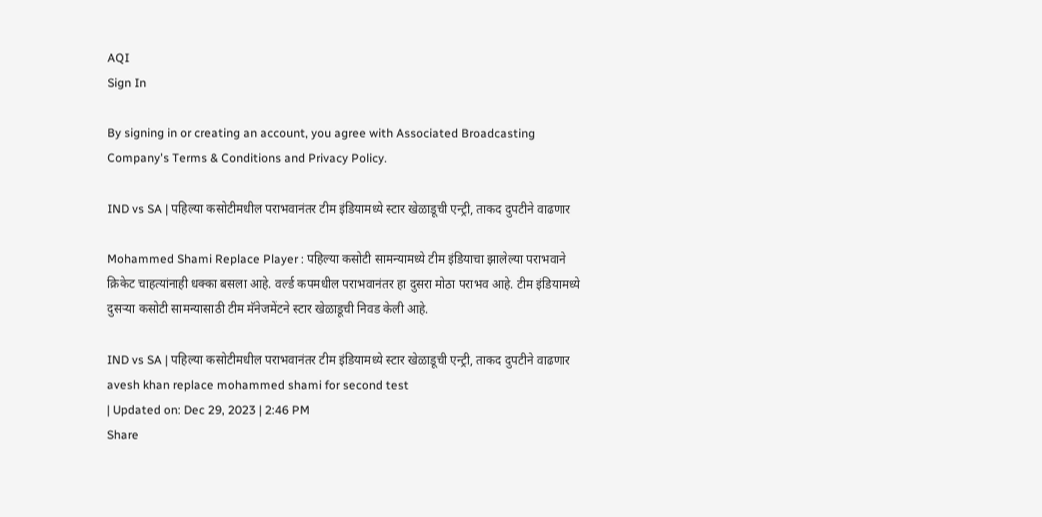AQI
Sign In

By signing in or creating an account, you agree with Associated Broadcasting Company's Terms & Conditions and Privacy Policy.

IND vs SA | पहिल्या कसोटीमधील पराभवानंतर टीम इंडियामध्ये स्टार खेळाडूची एन्ट्री, ताकद दुपटीने वाढणार

Mohammed Shami Replace Player : पहिल्या कसोटी सामन्यामध्ये टीम इंडियाचा झालेल्या पराभवाने क्रिकेट चाहत्यांनाही धक्का बसला आहे. वर्ल्ड कपमधील पराभवानंतर हा दुसरा मोठा पराभव आहे. टीम इंडियामध्ये दुसऱ्या कसोटी सामन्यासाठी टीम मॅनेजमेंटने स्टार खेळाडूची निवड केली आहे.

IND vs SA | पहिल्या कसोटीमधील पराभवानंतर टीम इंडियामध्ये स्टार खेळाडूची एन्ट्री, ताकद दुपटीने वाढणार
avesh khan replace mohammed shami for second test
| Updated on: Dec 29, 2023 | 2:46 PM
Share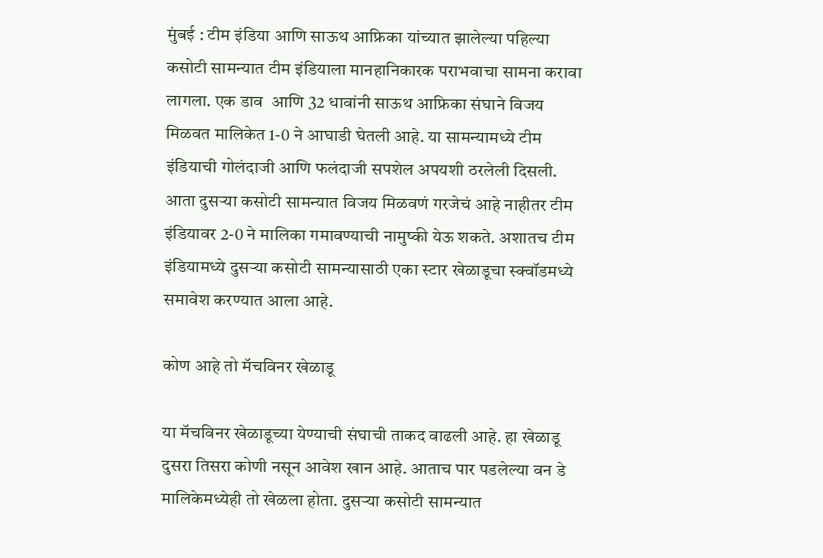मुंबई : टीम इंडिया आणि साऊथ आफ्रिका यांच्यात झालेल्या पहिल्या कसोटी सामन्यात टीम इंडियाला मानहानिकारक पराभवाचा सामना करावा लागला. एक डाव  आणि 32 धावांनी साऊथ आफ्रिका संघाने विजय मिळवत मालिकेत 1-0 ने आघाडी घेतली आहे. या सामन्यामध्ये टीम इंडियाची गोलंदाजी आणि फलंदाजी सपशेल अपयशी ठरलेली दिसली. आता दुसऱ्या कसोटी सामन्यात विजय मिळवणं गरजेचं आहे नाहीतर टीम इंडियावर 2-0 ने मालिका गमावण्याची नामुष्की येऊ शकते. अशातच टीम इंडियामध्ये दुसऱ्या कसोटी सामन्यासाठी एका स्टार खेळाडूचा स्क्वॉडमध्ये समावेश करण्यात आला आहे.

कोण आहे तो मॅचविनर खेळाडू

या मॅचविनर खेळाडूच्या येण्याची संघाची ताकद वाढली आहे. हा खेळाडू दुसरा तिसरा कोणी नसून आवेश खान आहे. आताच पार पडलेल्या वन डे मालिकेमध्येही तो खेळला होता. दुसऱ्या कसोटी सामन्यात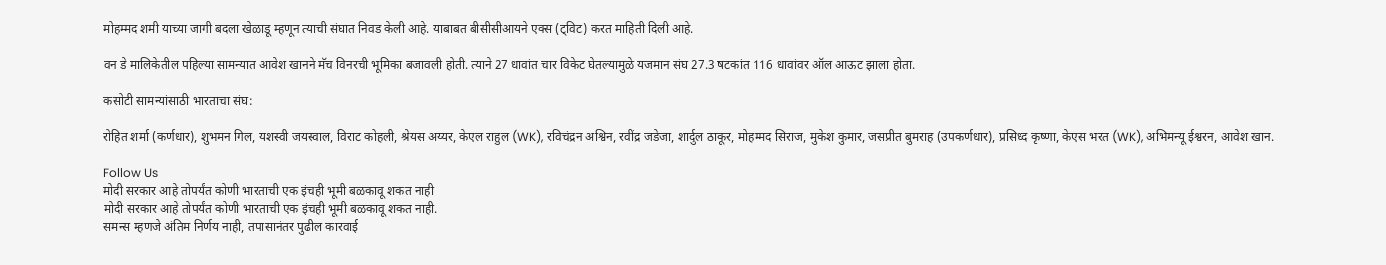मोहम्मद शमी याच्या जागी बदला खेळाडू म्हणून त्याची संघात निवड केली आहे. याबाबत बीसीसीआयने एक्स (ट्विट) करत माहिती दिली आहे.

वन डे मालिकेतील पहिल्या सामन्यात आवेश खानने मॅच विनरची भूमिका बजावली होती. त्याने 27 धावांत चार विकेट घेतल्यामुळे यजमान संघ 27.3 षटकांत 116 धावांवर ऑल आऊट झाला होता.

कसोटी सामन्यांसाठी भारताचा संघ:

रोहित शर्मा (कर्णधार), शुभमन गिल, यशस्वी जयस्वाल, विराट कोहली, श्रेयस अय्यर, केएल राहुल (WK), रविचंद्रन अश्विन, रवींद्र जडेजा, शार्दुल ठाकूर, मोहम्मद सिराज, मुकेश कुमार, जसप्रीत बुमराह (उपकर्णधार), प्रसिध्द कृष्णा, केएस भरत (WK), अभिमन्यू ईश्वरन, आवेश खान.

Follow Us
मोदी सरकार आहे तोपर्यंत कोणी भारताची एक इंचही भूमी बळकावू शकत नाही
मोदी सरकार आहे तोपर्यंत कोणी भारताची एक इंचही भूमी बळकावू शकत नाही.
समन्स म्हणजे अंतिम निर्णय नाही, तपासानंतर पुढील कारवाई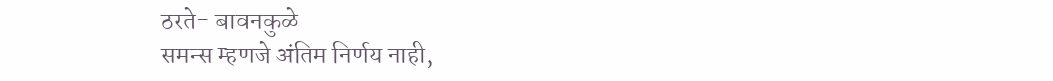ठरते- बावनकुळे
समन्स म्हणजे अंतिम निर्णय नाही,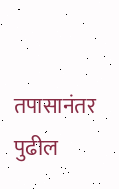तपासानंतर पुढील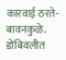कारवाई ठरते- बावनकुळे.
डोंबिवलीत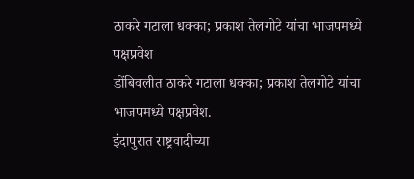ठाकरे गटाला धक्का; प्रकाश तेलगोटे यांचा भाजपमध्ये पक्षप्रवेश
डोंबिवलीत ठाकरे गटाला धक्का; प्रकाश तेलगोटे यांचा भाजपमध्ये पक्षप्रवेश.
इंदापुरात राष्ट्रवादीच्या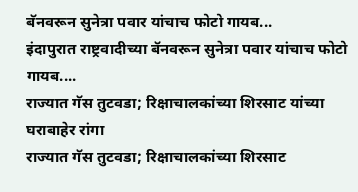बॅनवरून सुनेत्रा पवार यांचाच फोटो गायब...
इंदापुरात राष्ट्रवादीच्या बॅनवरून सुनेत्रा पवार यांचाच फोटो गायब....
राज्यात गॅस तुटवडा; रिक्षाचालकांच्या शिरसाट यांच्या घराबाहेर रांगा
राज्यात गॅस तुटवडा; रिक्षाचालकांच्या शिरसाट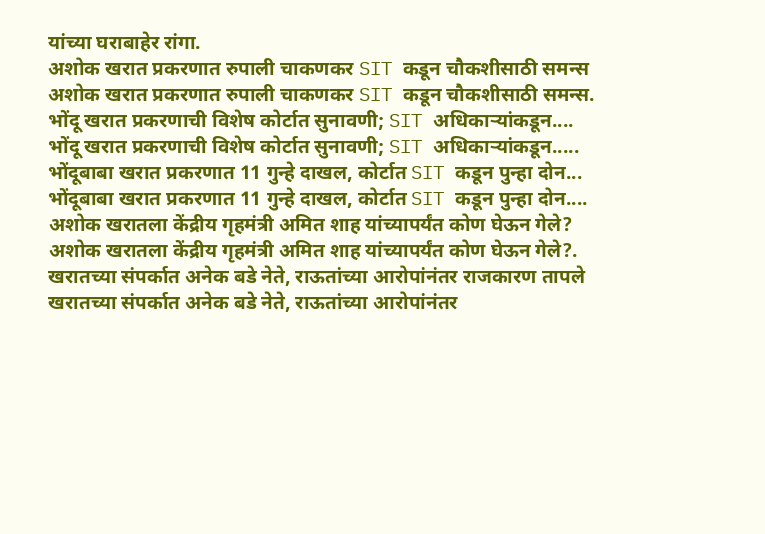यांच्या घराबाहेर रांगा.
अशोक खरात प्रकरणात रुपाली चाकणकर SIT कडून चौकशीसाठी समन्स
अशोक खरात प्रकरणात रुपाली चाकणकर SIT कडून चौकशीसाठी समन्स.
भोंदू खरात प्रकरणाची विशेष कोर्टात सुनावणी; SIT अधिकाऱ्यांकडून....
भोंदू खरात प्रकरणाची विशेष कोर्टात सुनावणी; SIT अधिकाऱ्यांकडून.....
भोंदूबाबा खरात प्रकरणात 11 गुन्हे दाखल, कोर्टात SIT कडून पुन्हा दोन...
भोंदूबाबा खरात प्रकरणात 11 गुन्हे दाखल, कोर्टात SIT कडून पुन्हा दोन....
अशोक खरातला केंद्रीय गृहमंत्री अमित शाह यांच्यापर्यंत कोण घेऊन गेले?
अशोक खरातला केंद्रीय गृहमंत्री अमित शाह यांच्यापर्यंत कोण घेऊन गेले?.
खरातच्या संपर्कात अनेक बडे नेते, राऊतांच्या आरोपांनंतर राजकारण तापले
खरातच्या संपर्कात अनेक बडे नेते, राऊतांच्या आरोपांनंतर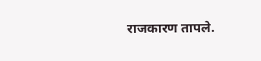राजकारण तापले.